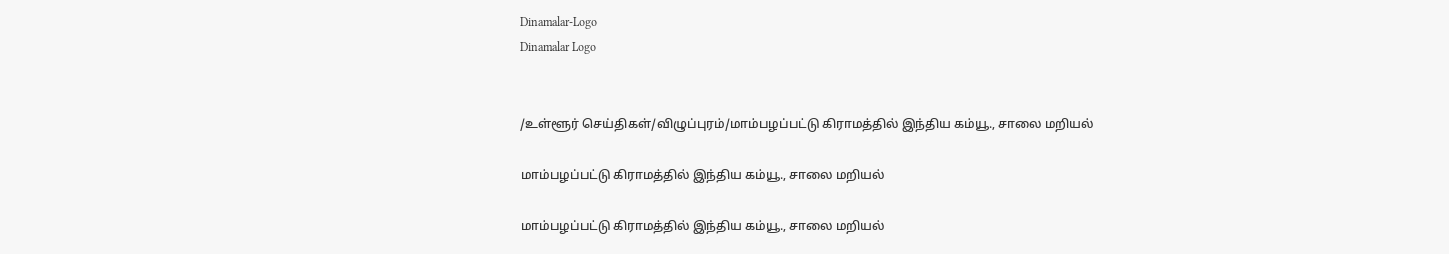Dinamalar-Logo
Dinamalar Logo


/உள்ளூர் செய்திகள்/விழுப்புரம்/மாம்பழப்பட்டு கிராமத்தில் இந்திய கம்யூ., சாலை மறியல்

மாம்பழப்பட்டு கிராமத்தில் இந்திய கம்யூ., சாலை மறியல்

மாம்பழப்பட்டு கிராமத்தில் இந்திய கம்யூ., சாலை மறியல்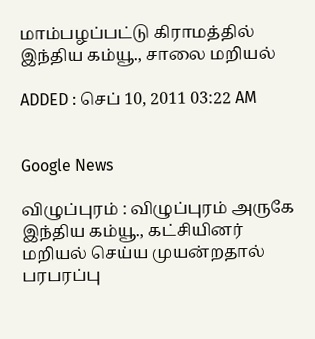மாம்பழப்பட்டு கிராமத்தில் இந்திய கம்யூ., சாலை மறியல்

ADDED : செப் 10, 2011 03:22 AM


Google News

விழுப்புரம் : விழுப்புரம் அருகே இந்திய கம்யூ., கட்சியினர் மறியல் செய்ய முயன்றதால் பரபரப்பு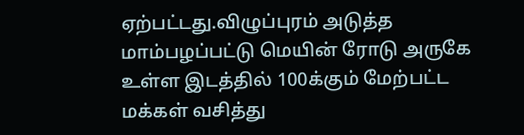ஏற்பட்டது.விழுப்புரம் அடுத்த மாம்பழப்பட்டு மெயின் ரோடு அருகே உள்ள இடத்தில் 100க்கும் மேற்பட்ட மக்கள் வசித்து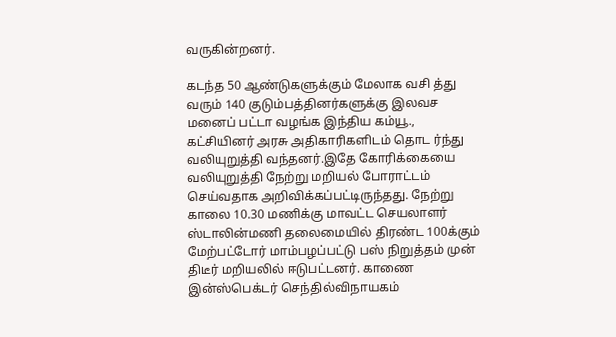வருகின்றனர்.

கடந்த 50 ஆண்டுகளுக்கும் மேலாக வசி த்து வரும் 140 குடும்பத்தினர்களுக்கு இலவச மனைப் பட்டா வழங்க இந்திய கம்யூ., கட்சியினர் அரசு அதிகாரிகளிடம் தொட ர்ந்து வலியுறுத்தி வந்தனர்.இதே கோரிக்கையை வலியுறுத்தி நேற்று மறியல் போராட்டம் செய்வதாக அறிவிக்கப்பட்டிருந்தது. நேற்று காலை 10.30 மணிக்கு மாவட்ட செயலாளர் ஸ்டாலின்மணி தலைமையில் திரண்ட 100க்கும் மேற்பட்டோர் மாம்பழப்பட்டு பஸ் நிறுத்தம் முன் திடீர் மறியலில் ஈடுபட்டனர். காணை இன்ஸ்பெக்டர் செந்தில்விநாயகம்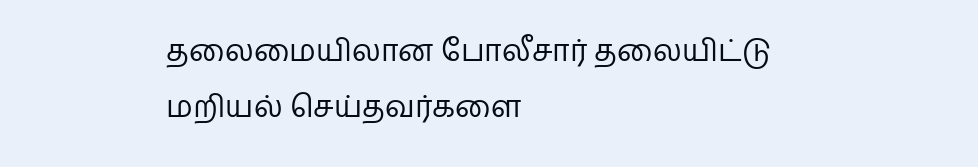தலைமையிலான போலீசார் தலையிட்டு மறியல் செய்தவர்களை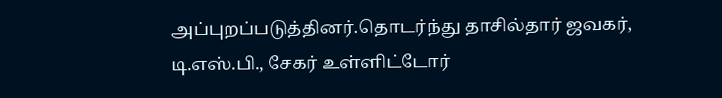அப்புறப்படுத்தினர்.தொடர்ந்து தாசில்தார் ஜவகர், டி.எஸ்.பி., சேகர் உள்ளிட்டோர்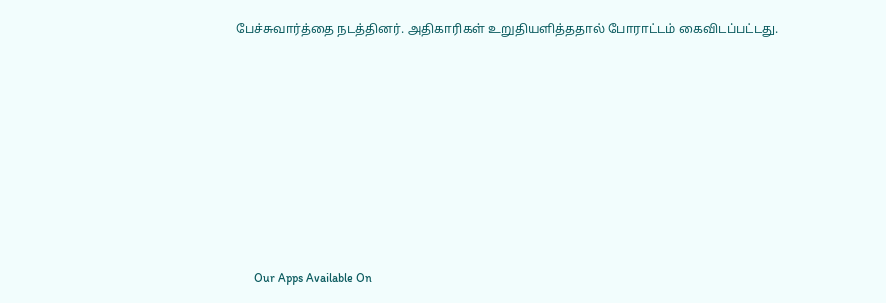பேச்சுவார்த்தை நடத்தினர். அதிகாரிகள் உறுதியளித்ததால் போராட்டம் கைவிடப்பட்டது.











      Our Apps Available On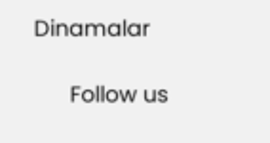Dinamalar

      Follow us